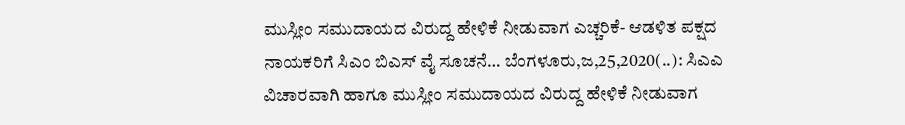ಮುಸ್ಲೀಂ ಸಮುದಾಯದ ವಿರುದ್ದ ಹೇಳಿಕೆ ನೀಡುವಾಗ ಎಚ್ಚರಿಕೆ- ಆಡಳಿತ ಪಕ್ಷದ ನಾಯಕರಿಗೆ ಸಿಎಂ ಬಿಎಸ್ ವೈ ಸೂಚನೆ… ಬೆಂಗಳೂರು,ಜ,25,2020(..): ಸಿಎಎ ವಿಚಾರವಾಗಿ ಹಾಗೂ ಮುಸ್ಲೀಂ ಸಮುದಾಯದ ವಿರುದ್ದ ಹೇಳಿಕೆ ನೀಡುವಾಗ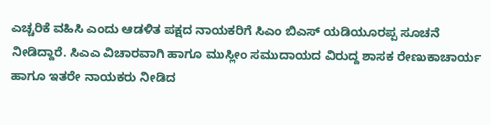ಎಚ್ಚರಿಕೆ ವಹಿಸಿ ಎಂದು ಆಡಳಿತ ಪಕ್ಷದ ನಾಯಕರಿಗೆ ಸಿಎಂ ಬಿಎಸ್ ಯಡಿಯೂರಪ್ಪ ಸೂಚನೆ ನೀಡಿದ್ದಾರೆ. ಸಿಎಎ ವಿಚಾರವಾಗಿ ಹಾಗೂ ಮುಸ್ಲೀಂ ಸಮುದಾಯದ ವಿರುದ್ದ ಶಾಸಕ ರೇಣುಕಾಚಾರ್ಯ ಹಾಗೂ ಇತರೇ ನಾಯಕರು ನೀಡಿದ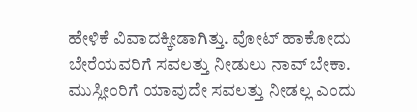ಹೇಳಿಕೆ ವಿವಾದಕ್ಕೀಡಾಗಿತ್ತು. ವೋಟ್ ಹಾಕೋದು ಬೇರೆಯವರಿಗೆ ಸವಲತ್ತು ನೀಡುಲು ನಾವ್ ಬೇಕಾ. ಮುಸ್ಲೀಂರಿಗೆ ಯಾವುದೇ ಸವಲತ್ತು ನೀಡಲ್ಲ ಎಂದು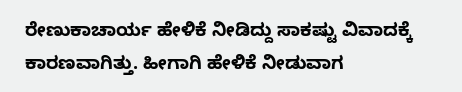ರೇಣುಕಾಚಾರ್ಯ ಹೇಳಿಕೆ ನೀಡಿದ್ದು ಸಾಕಷ್ಟು ವಿವಾದಕ್ಕೆ ಕಾರಣವಾಗಿತ್ತು. ಹೀಗಾಗಿ ಹೇಳಿಕೆ ನೀಡುವಾಗ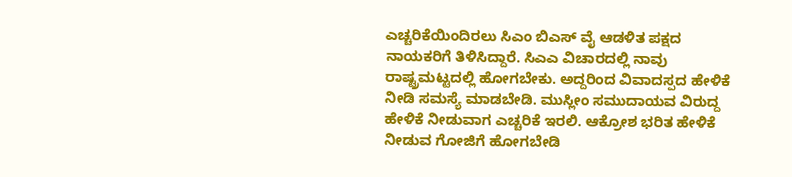ಎಚ್ಚರಿಕೆಯಿಂದಿರಲು ಸಿಎಂ ಬಿಎಸ್ ವೈ ಆಡಳಿತ ಪಕ್ಷದ ನಾಯಕರಿಗೆ ತಿಳಿಸಿದ್ದಾರೆ. ಸಿಎಎ ವಿಚಾರದಲ್ಲಿ ನಾವು ರಾಷ್ಟ್ರಮಟ್ಟದಲ್ಲಿ ಹೋಗಬೇಕು. ಅದ್ದರಿಂದ ವಿವಾದಸ್ಪದ ಹೇಳಿಕೆ ನೀಡಿ ಸಮಸ್ಯೆ ಮಾಡಬೇಡಿ. ಮುಸ್ಲೀಂ ಸಮುದಾಯವ ವಿರುದ್ದ ಹೇಳಿಕೆ ನೀಡುವಾಗ ಎಚ್ಚರಿಕೆ ಇರಲಿ. ಆಕ್ರೋಶ ಭರಿತ ಹೇಳಿಕೆ ನೀಡುವ ಗೋಜಿಗೆ ಹೋಗಬೇಡಿ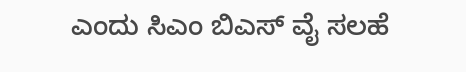ಎಂದು ಸಿಎಂ ಬಿಎಸ್ ವೈ ಸಲಹೆ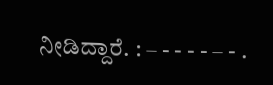ನೀಡಿದ್ದಾರೆ. : – - - - - – - .